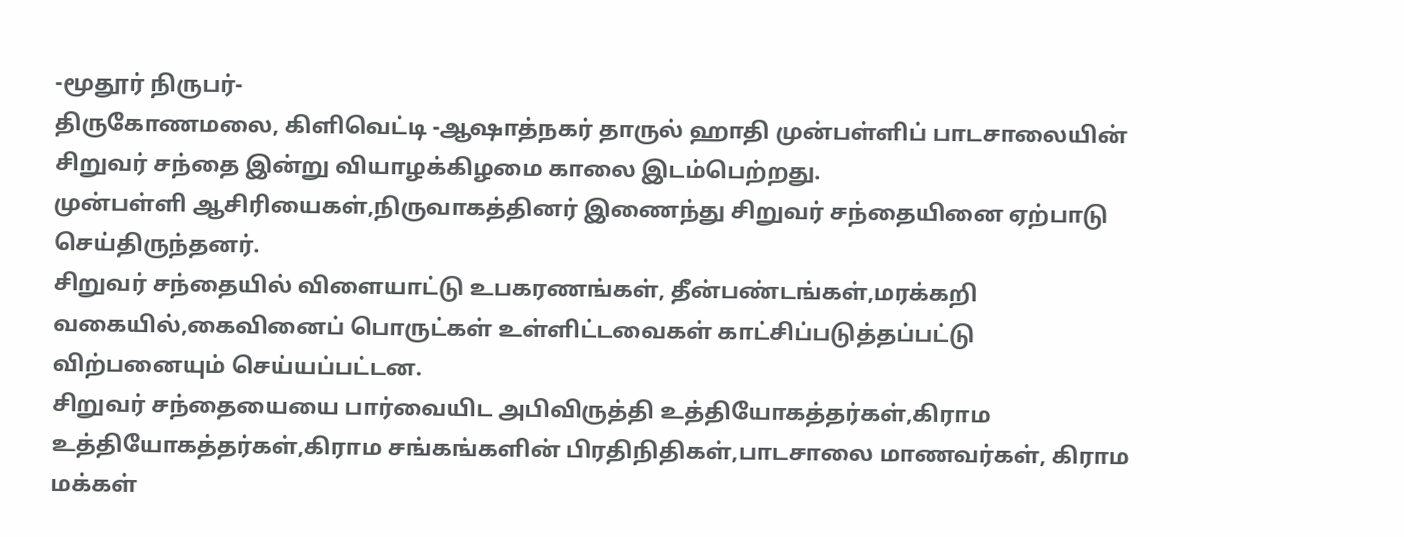-மூதூர் நிருபர்-
திருகோணமலை, கிளிவெட்டி -ஆஷாத்நகர் தாருல் ஹாதி முன்பள்ளிப் பாடசாலையின் சிறுவர் சந்தை இன்று வியாழக்கிழமை காலை இடம்பெற்றது.
முன்பள்ளி ஆசிரியைகள்,நிருவாகத்தினர் இணைந்து சிறுவர் சந்தையினை ஏற்பாடு செய்திருந்தனர்.
சிறுவர் சந்தையில் விளையாட்டு உபகரணங்கள், தீன்பண்டங்கள்,மரக்கறி வகையில்,கைவினைப் பொருட்கள் உள்ளிட்டவைகள் காட்சிப்படுத்தப்பட்டு விற்பனையும் செய்யப்பட்டன.
சிறுவர் சந்தையையை பார்வையிட அபிவிருத்தி உத்தியோகத்தர்கள்,கிராம உத்தியோகத்தர்கள்,கிராம சங்கங்களின் பிரதிநிதிகள்,பாடசாலை மாணவர்கள், கிராம மக்கள்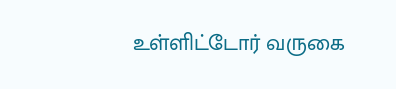உள்ளிட்டோர் வருகை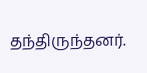தந்திருந்தனர்.